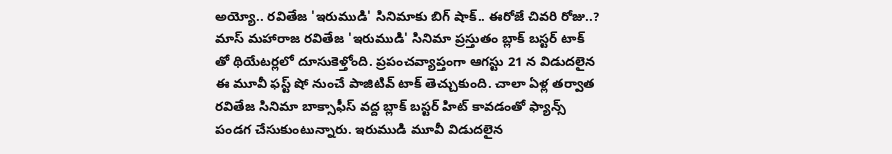అయ్యో.. రవితేజ 'ఇరుముడి' సినిమాకు బిగ్ షాక్.. ఈరోజే చివరి రోజు..?
మాస్ మహారాజ రవితేజ 'ఇరుముడి' సినిమా ప్రస్తుతం బ్లాక్ బస్టర్ టాక్ తో థియేటర్లలో దూసుకెళ్తోంది. ప్రపంచవ్యాప్తంగా ఆగస్టు 21 న విడుదలైన ఈ మూవీ ఫస్ట్ షో నుంచే పాజిటివ్ టాక్ తెచ్చుకుంది. చాలా ఏళ్ల తర్వాత రవితేజ సినిమా బాక్సాఫీస్ వద్ద బ్లాక్ బస్టర్ హిట్ కావడంతో ఫ్యాన్స్ పండగ చేసుకుంటున్నారు. ఇరుముడి మూవీ విడుదలైన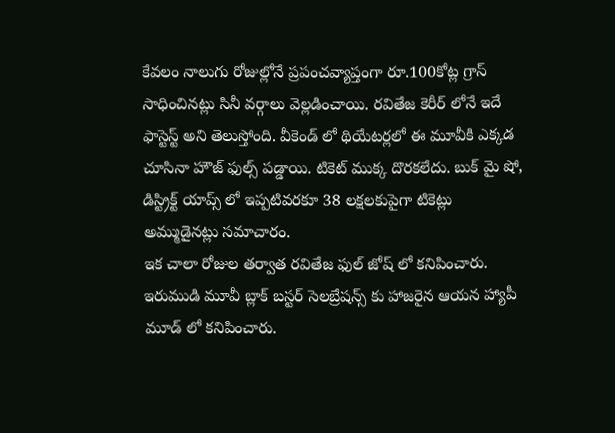కేవలం నాలుగు రోజుల్లోనే ప్రపంచవ్యాప్తంగా రూ.100కోట్ల గ్రాస్ సాధించినట్లు సినీ వర్గాలు వెల్లడించాయి. రవితేజ కెరీర్ లోనే ఇదే ఫాస్టెస్ట్ అని తెలుస్తోంది. వీకెండ్ లో థియేటర్లలో ఈ మూవీకి ఎక్కడ చూసినా హౌజ్ ఫుల్స్ పడ్డాయి. టికెట్ ముక్క దొరకలేదు. బుక్ మై షో, డిస్ట్రిక్ట్ యాప్స్ లో ఇప్పటివరకూ 38 లక్షలకుపైగా టికెట్లు అమ్ముడైనట్లు సమాచారం.
ఇక చాలా రోజుల తర్వాత రవితేజ ఫుల్ జోష్ లో కనిపించారు. ఇరుముడి మూవీ బ్లాక్ బస్టర్ సెలబ్రేషన్స్ కు హాజరైన ఆయన హ్యాపీ మూడ్ లో కనిపించారు.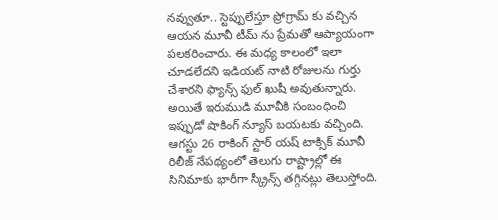నవ్వుతూ.. స్టెప్పులేస్తూ ప్రోగ్రామ్ కు వచ్చిన ఆయన మూవీ టీమ్ ను ప్రేమతో ఆప్యాయంగా పలకరించారు. ఈ మధ్య కాలంలో ఇలా చూడలేదని ఇడియట్ నాటి రోజులను గుర్తు చేశారని ఫ్యాన్స్ ఫుల్ ఖుషీ అవుతున్నారు. అయితే ఇరుముడి మూవీకి సంబంధించి ఇప్పుడో షాకింగ్ న్యూస్ బయటకు వచ్చింది. ఆగస్టు 26 రాకింగ్ స్టార్ యష్ టాక్సిక్ మూవీ రిలీజ్ నేపథ్యంలో తెలుగు రాష్ట్రాల్లో ఈ సినిమాకు భారీగా స్క్రీన్స్ తగ్గినట్లు తెలుస్తోంది.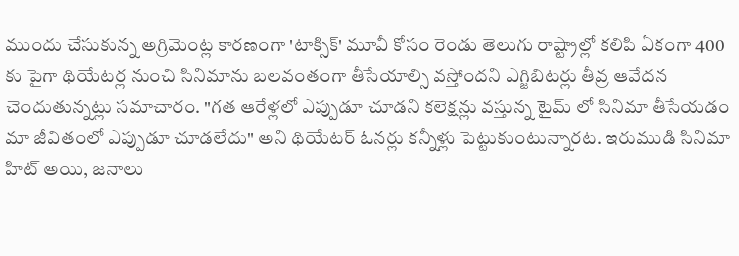ముందు చేసుకున్న అగ్రిమెంట్ల కారణంగా 'టాక్సిక్' మూవీ కోసం రెండు తెలుగు రాష్ట్రాల్లో కలిపి ఏకంగా 400 కు పైగా థియేటర్ల నుంచి సినిమాను బలవంతంగా తీసేయాల్సి వస్తోందని ఎగ్జిబిటర్లు తీవ్ర ఆవేదన చెందుతున్నట్లు సమాచారం. "గత ఆరేళ్లలో ఎప్పుడూ చూడని కలెక్షన్లు వస్తున్న టైమ్ లో సినిమా తీసేయడం మా జీవితంలో ఎప్పుడూ చూడలేదు" అని థియేటర్ ఓనర్లు కన్నీళ్లు పెట్టుకుంటున్నారట. ఇరుముడి సినిమా హిట్ అయి, జనాలు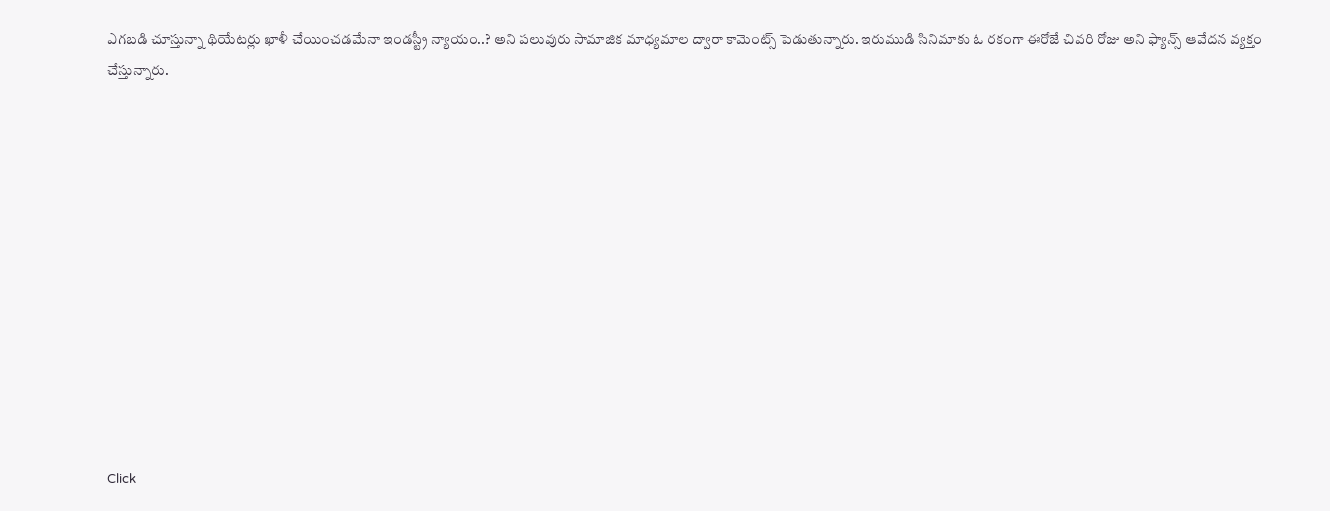ఎగబడి చూస్తున్నా థియేటర్లు ఖాళీ చేయించడమేనా ఇండస్ట్రీ న్యాయం..? అని పలువురు సామాజిక మాధ్యమాల ద్వారా కామెంట్స్ పెడుతున్నారు. ఇరుముడి సినిమాకు ఓ రకంగా ఈరోజే చివరి రోజు అని ఫ్యాన్స్ ఆవేదన వ్యక్తం చేస్తున్నారు.












Click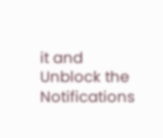it and Unblock the Notifications